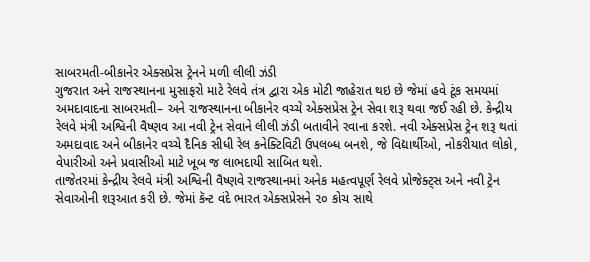સાબરમતી-બીકાનેર એક્સપ્રેસ ટ્રેનને મળી લીલી ઝંડી
ગુજરાત અને રાજસ્થાનના મુસાફરો માટે રેલવે તંત્ર દ્વારા એક મોટી જાહેરાત થઇ છે જેમાં હવે ટૂંક સમયમાં અમદાવાદના સાબરમતી– અને રાજસ્થાનના બીકાનેર વચ્ચે એક્સપ્રેસ ટ્રેન સેવા શરૂ થવા જઈ રહી છે. કેન્દ્રીય રેલવે મંત્રી અશ્વિની વૈષ્ણવ આ નવી ટ્રેન સેવાને લીલી ઝંડી બતાવીને રવાના કરશે. નવી એક્સપ્રેસ ટ્રેન શરૂ થતાં અમદાવાદ અને બીકાનેર વચ્ચે દૈનિક સીધી રેલ કનેક્ટિવિટી ઉપલબ્ધ બનશે, જે વિદ્યાર્થીઓ, નોકરીયાત લોકો, વેપારીઓ અને પ્રવાસીઓ માટે ખૂબ જ લાભદાયી સાબિત થશે.
તાજેતરમાં કેન્દ્રીય રેલવે મંત્રી અશ્વિની વૈષ્ણવે રાજસ્થાનમાં અનેક મહત્વપૂર્ણ રેલવે પ્રોજેક્ટ્સ અને નવી ટ્રેન સેવાઓની શરૂઆત કરી છે. જેમાં કૅન્ટ વંદે ભારત એક્સપ્રેસને ૨૦ કોચ સાથે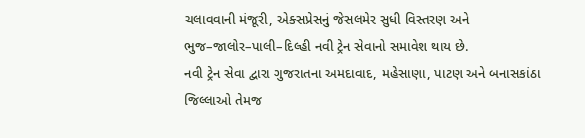ચલાવવાની મંજૂરી, એક્સપ્રેસનું જેસલમેર સુધી વિસ્તરણ અને ભુજ–જાલોર–પાલી–દિલ્હી નવી ટ્રેન સેવાનો સમાવેશ થાય છે.
નવી ટ્રેન સેવા દ્વારા ગુજરાતના અમદાવાદ, મહેસાણા, પાટણ અને બનાસકાંઠા જિલ્લાઓ તેમજ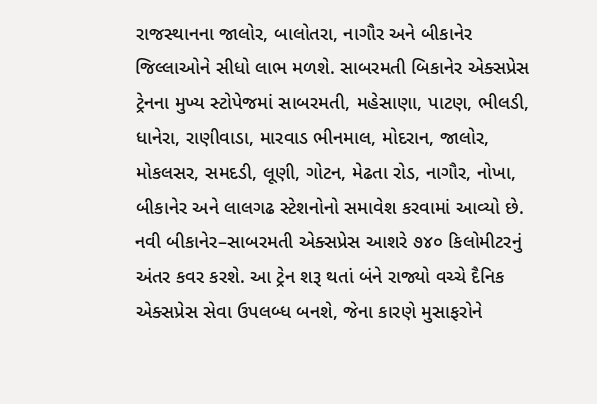રાજસ્થાનના જાલોર, બાલોતરા, નાગૌર અને બીકાનેર જિલ્લાઓને સીધો લાભ મળશે. સાબરમતી બિકાનેર એક્સપ્રેસ ટ્રેનના મુખ્ય સ્ટોપેજમાં સાબરમતી, મહેસાણા, પાટણ, ભીલડી, ધાનેરા, રાણીવાડા, મારવાડ ભીનમાલ, મોદરાન, જાલોર, મોકલસર, સમદડી, લૂણી, ગોટન, મેઢતા રોડ, નાગૌર, નોખા, બીકાનેર અને લાલગઢ સ્ટેશનોનો સમાવેશ કરવામાં આવ્યો છે.
નવી બીકાનેર–સાબરમતી એક્સપ્રેસ આશરે ૭૪૦ કિલોમીટરનું અંતર કવર કરશે. આ ટ્રેન શરૂ થતાં બંને રાજ્યો વચ્ચે દૈનિક એક્સપ્રેસ સેવા ઉપલબ્ધ બનશે, જેના કારણે મુસાફરોને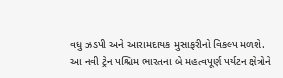વધુ ઝડપી અને આરામદાયક મુસાફરીનો વિકલ્પ મળશે.
આ નવી ટ્રેન પશ્ચિમ ભારતના બે મહત્વપૂર્ણ પર્યટન ક્ષેત્રોને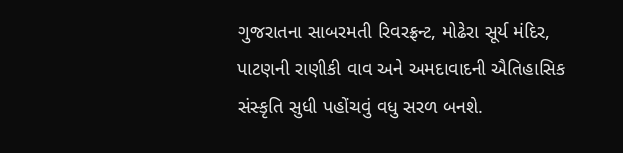ગુજરાતના સાબરમતી રિવરફ્રન્ટ, મોઢેરા સૂર્ય મંદિર, પાટણની રાણીકી વાવ અને અમદાવાદની ઐતિહાસિક સંસ્કૃતિ સુધી પહોંચવું વધુ સરળ બનશે.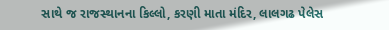સાથે જ રાજસ્થાનના કિલ્લો, કરણી માતા મંદિર, લાલગઢ પેલેસ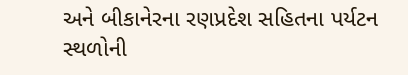અને બીકાનેરના રણપ્રદેશ સહિતના પર્યટન સ્થળોની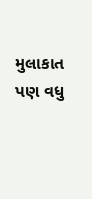મુલાકાત પણ વધુ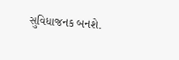સુવિધાજનક બનશે.